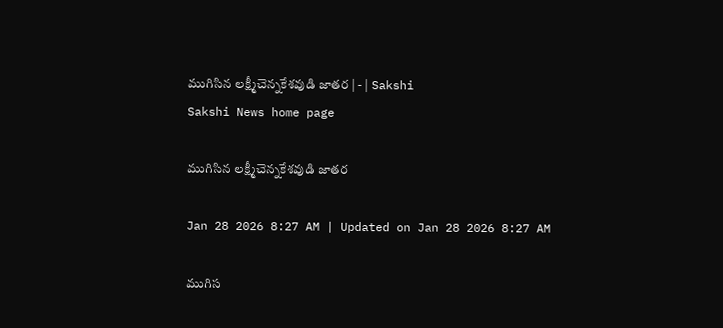ముగిసిన లక్ష్మీచెన్నకేశవుడి జాతర | - | Sakshi
Sakshi News home page

ముగిసిన లక్ష్మీచెన్నకేశవుడి జాతర

Jan 28 2026 8:27 AM | Updated on Jan 28 2026 8:27 AM

ముగిస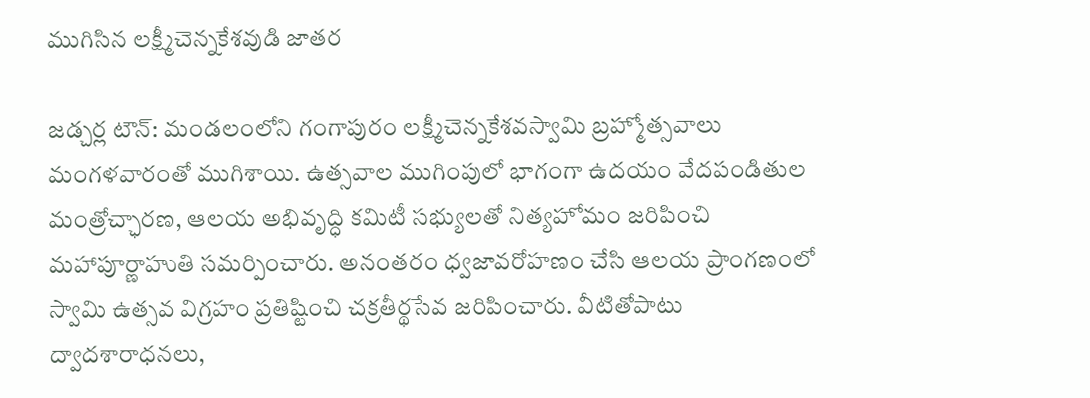ముగిసిన లక్ష్మీచెన్నకేశవుడి జాతర

జడ్చర్ల టౌన్‌: మండలంలోని గంగాపురం లక్ష్మీచెన్నకేశవస్వామి బ్రహ్మోత్సవాలు మంగళవారంతో ముగిశాయి. ఉత్సవాల ముగింపులో భాగంగా ఉదయం వేదపండితుల మంత్రోచ్ఛారణ, ఆలయ అభివృద్ధి కమిటీ సభ్యులతో నిత్యహోమం జరిపించి మహాపూర్ణాహుతి సమర్పించారు. అనంతరం ధ్వజావరోహణం చేసి ఆలయ ప్రాంగణంలో స్వామి ఉత్సవ విగ్రహం ప్రతిష్టించి చక్రతీర్థసేవ జరిపించారు. వీటితోపాటు ద్వాదశారాధనలు,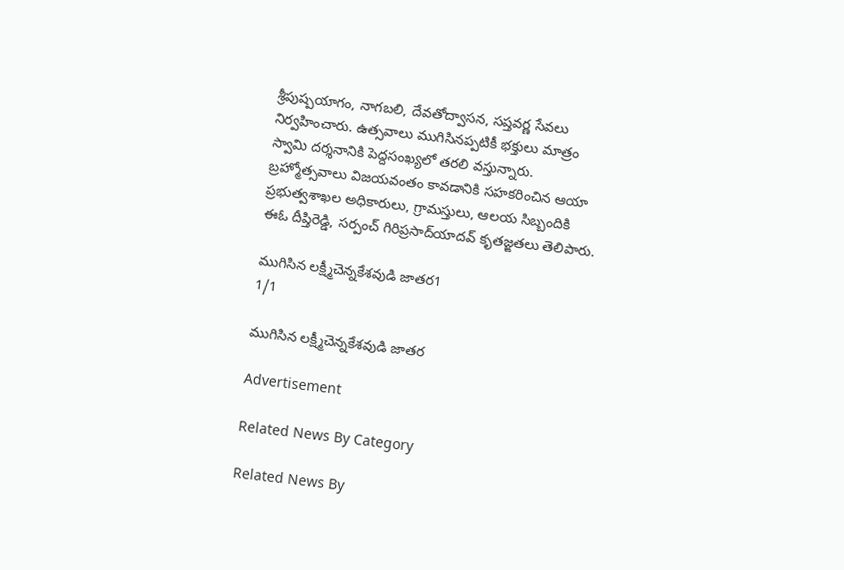శ్రీపుష్పయాగం, నాగబలి, దేవతోద్వాసన, సప్తవర్ణ సేవలు నిర్వహించారు. ఉత్సవాలు ముగిసినప్పటికీ భక్తులు మాత్రం స్వామి దర్శనానికి పెద్దసంఖ్యలో తరలి వస్తున్నారు. బ్రహ్మోత్సవాలు విజయవంతం కావడానికి సహకరించిన ఆయా ప్రభుత్వశాఖల అధికారులు, గ్రామస్తులు, ఆలయ సిబ్బందికి ఈఓ దీప్తిరెడ్డి, సర్పంచ్‌ గిరిప్రసాద్‌యాదవ్‌ కృతజ్ఙతలు తెలిపారు.

ముగిసిన లక్ష్మీచెన్నకేశవుడి జాతర1
1/1

ముగిసిన లక్ష్మీచెన్నకేశవుడి జాతర

Advertisement

Related News By Category

Related News By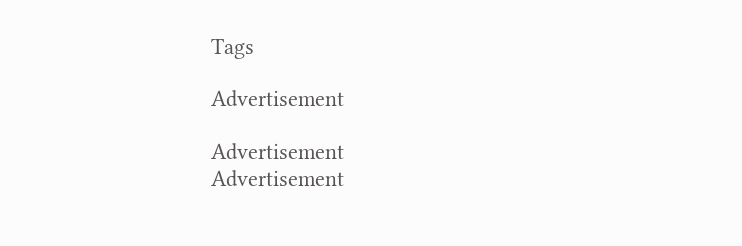Tags

Advertisement

Advertisement
Advertisement